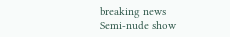breaking news
Semi-nude show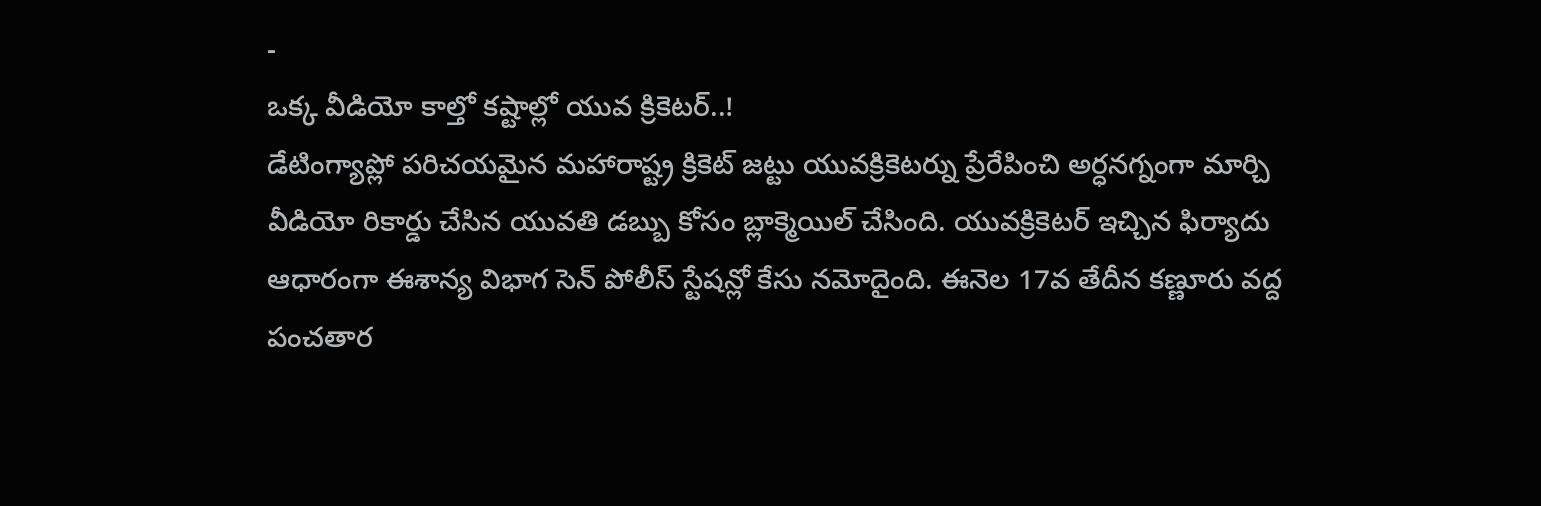-
ఒక్క వీడియో కాల్తో కష్టాల్లో యువ క్రికెటర్..!
డేటింగ్యాప్లో పరిచయమైన మహారాష్ట్ర క్రికెట్ జట్టు యువక్రికెటర్ను ప్రేరేపించి అర్ధనగ్నంగా మార్చి వీడియో రికార్డు చేసిన యువతి డబ్బు కోసం బ్లాక్మెయిల్ చేసింది. యువక్రికెటర్ ఇచ్చిన ఫిర్యాదు ఆధారంగా ఈశాన్య విభాగ సెన్ పోలీస్ స్టేషన్లో కేసు నమోదైంది. ఈనెల 17వ తేదీన కణ్ణూరు వద్ద పంచతార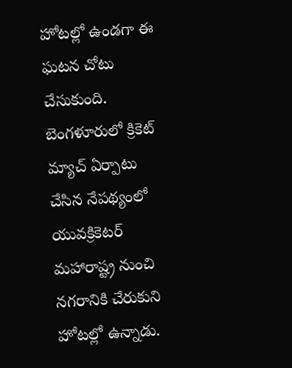హోటల్లో ఉండగా ఈ ఘటన చోటు చేసుకుంది. బెంగళూరులో క్రికెట్ మ్యాచ్ ఏర్పాటు చేసిన నేపథ్యంలో యువక్రికెటర్ మహారాష్ట్ర నుంచి నగరానికి చేరుకుని హోటల్లో ఉన్నాడు.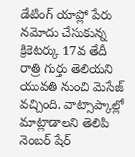డేటింగ్ యాప్లో పేరు నమోదు చేసుకున్న క్రికెటర్కు 17వ తేదీ రాత్రి గుర్తు తెలియని యువతి నుంచి మెసేజ్ వచ్చింది. వాట్సాప్కాల్లో మాట్లాడాలని తెలిపి నెంబర్ షేర్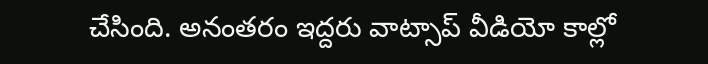చేసింది. అనంతరం ఇద్దరు వాట్సాప్ వీడియో కాల్లో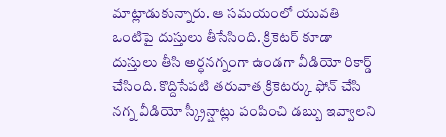మాట్లాడుకున్నారు. ఆ సమయంలో యువతి ఒంటిపై దుస్తులు తీసేసింది. క్రికెటర్ కూడా దుస్తులు తీసి అర్ధనగ్నంగా ఉండగా వీడియో రికార్డ్ చేసింది. కొద్దిసేపటి తరువాత క్రికెటర్కు ఫోన్ చేసి నగ్న వీడియో స్క్రీన్షాట్లు పంపించి డబ్బు ఇవ్వాలని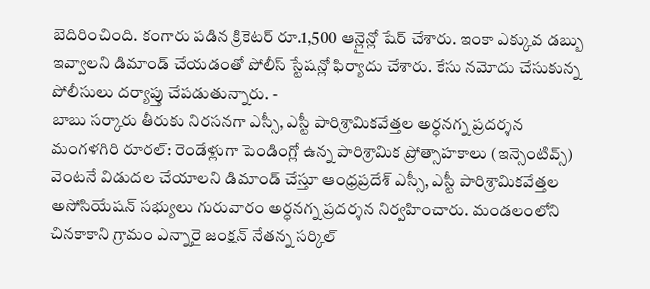బెదిరించింది. కంగారు పడిన క్రికెటర్ రూ.1,500 ఆన్లైన్లో షేర్ చేశారు. ఇంకా ఎక్కువ డబ్బు ఇవ్వాలని డిమాండ్ చేయడంతో పోలీస్ స్టేషన్లో ఫిర్యాదు చేశారు. కేసు నమోదు చేసుకున్న పోలీసులు దర్యాప్తు చేపడుతున్నారు. -
బాబు సర్కారు తీరుకు నిరసనగా ఎస్సీ, ఎస్టీ పారిశ్రామికవేత్తల అర్ధనగ్న ప్రదర్శన
మంగళగిరి రూరల్: రెండేళ్లుగా పెండింగ్లో ఉన్న పారిశ్రామిక ప్రోత్సాహకాలు (ఇన్సెంటివ్స్) వెంటనే విడుదల చేయాలని డిమాండ్ చేస్తూ ఆంధ్రప్రదేశ్ ఎస్సీ, ఎస్టీ పారిశ్రామికవేత్తల అసోసియేషన్ సభ్యులు గురువారం అర్ధనగ్న ప్రదర్శన నిర్వహించారు. మండలంలోని చినకాకాని గ్రామం ఎన్నారై జంక్షన్ నేతన్న సర్కిల్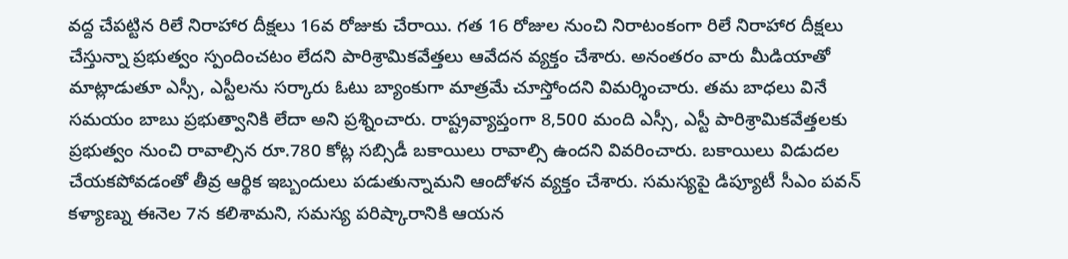వద్ద చేపట్టిన రిలే నిరాహార దీక్షలు 16వ రోజుకు చేరాయి. గత 16 రోజుల నుంచి నిరాటంకంగా రిలే నిరాహార దీక్షలు చేస్తున్నా ప్రభుత్వం స్పందించటం లేదని పారిశ్రామికవేత్తలు ఆవేదన వ్యక్తం చేశారు. అనంతరం వారు మీడియాతో మాట్లాడుతూ ఎస్సీ, ఎస్టీలను సర్కారు ఓటు బ్యాంకుగా మాత్రమే చూస్తోందని విమర్శించారు. తమ బాధలు వినే సమయం బాబు ప్రభుత్వానికి లేదా అని ప్రశ్నించారు. రాష్ట్రవ్యాప్తంగా 8,500 మంది ఎస్సీ, ఎస్టీ పారిశ్రామికవేత్తలకు ప్రభుత్వం నుంచి రావాల్సిన రూ.780 కోట్ల సబ్సిడీ బకాయిలు రావాల్సి ఉందని వివరించారు. బకాయిలు విడుదల చేయకపోవడంతో తీవ్ర ఆర్థిక ఇబ్బందులు పడుతున్నామని ఆందోళన వ్యక్తం చేశారు. సమస్యపై డిప్యూటీ సీఎం పవన్ కళ్యాణ్ను ఈనెల 7న కలిశామని, సమస్య పరిష్కారానికి ఆయన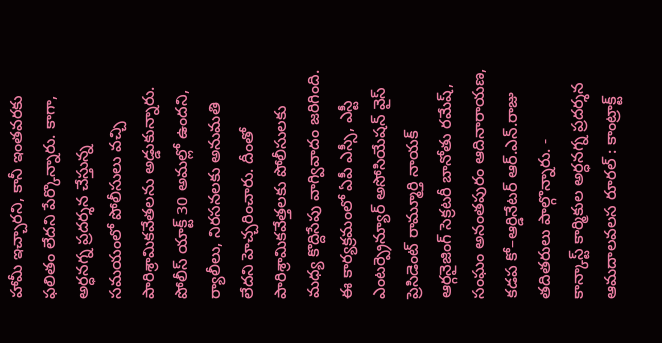హామీ ఇచ్చారని, కానీ ఇంతవరకు ఫలితం లేదని పేర్కొన్నారు. కాగా, అర్ధనగ్న ప్రదర్శన చేస్తున్న సమయంలో పోలీసులు వచ్చి పారిశ్రామికవేతలను అడ్డుకున్నారు. పోలీస్ యాక్ట్ 30 అమల్లో ఉందని, ర్యాలీలు, నిరసనలకు అనుమతి లేదని హెచ్చరించారు. దీంతో పారిశ్రామికవేత్తలకు పోలీసులకు మధ్య కొద్దిసేపు వాగ్వివాదం జరిగింది. ఈ కార్యక్రమంలో ఏపీ ఎస్సీ, ఎస్టీ ఎంటర్ప్రెన్యూర్ అసోసియేషన్ వైస్ ప్రెసిడెంట్ రామ్మూర్తి నాయక్ ఆర్గనైజింగ్ సెక్రటరీ బానోతు రమేష్, సంఘం అనంతపురం ఆదినారాయణ, కడప కో–ఆర్డినేటర్ ఆర్.ఎన్.రాజు తదితరులు పాల్గొన్నారు. -
కాన్కాస్ట్ కార్మికుల అర్ధనగ్న ప్రదర్శన
ఆమదాలవలస రూరల్ : కాంట్రాక్ట్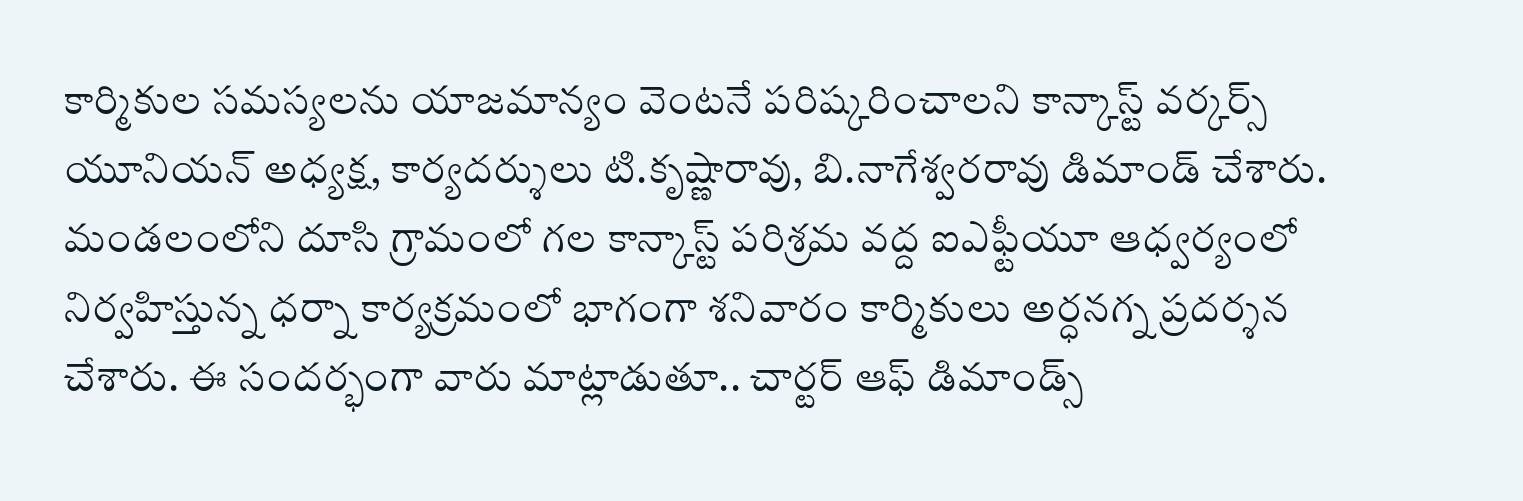కార్మికుల సమస్యలను యాజమాన్యం వెంటనే పరిష్కరించాలని కాన్కాస్ట్ వర్కర్స్ యూనియన్ అధ్యక్ష, కార్యదర్శులు టి.కృష్ణారావు, బి.నాగేశ్వరరావు డిమాండ్ చేశారు. మండలంలోని దూసి గ్రామంలో గల కాన్కాస్ట్ పరిశ్రమ వద్ద ఐఎఫ్టీయూ ఆధ్వర్యంలో నిర్వహిస్తున్న ధర్నా కార్యక్రమంలో భాగంగా శనివారం కార్మికులు అర్ధనగ్న ప్రదర్శన చేశారు. ఈ సందర్భంగా వారు మాట్లాడుతూ.. చార్టర్ ఆఫ్ డిమాండ్స్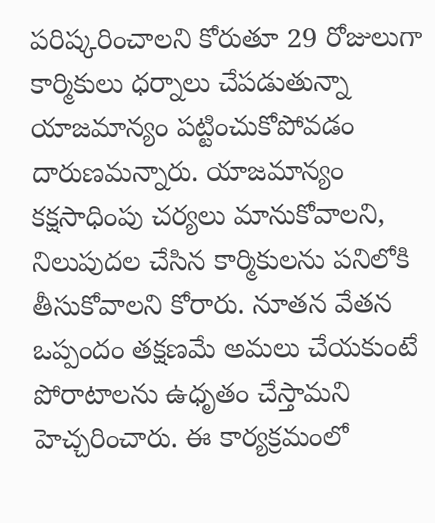పరిష్కరించాలని కోరుతూ 29 రోజులుగా కార్మికులు ధర్నాలు చేపడుతున్నా యాజమాన్యం పట్టించుకోపోవడం దారుణమన్నారు. యాజమాన్యం కక్షసాధింపు చర్యలు మానుకోవాలని, నిలుపుదల చేసిన కార్మికులను పనిలోకి తీసుకోవాలని కోరారు. నూతన వేతన ఒప్పందం తక్షణమే అమలు చేయకుంటే పోరాటాలను ఉధృతం చేస్తామని హెచ్చరించారు. ఈ కార్యక్రమంలో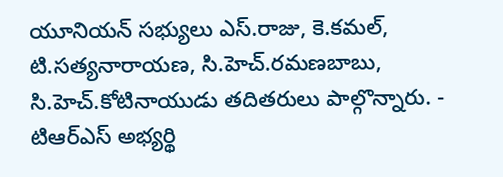యూనియన్ సభ్యులు ఎస్.రాజు, కె.కమల్, టి.సత్యనారాయణ, సి.హెచ్.రమణబాబు, సి.హెచ్.కోటినాయుడు తదితరులు పాల్గొన్నారు. -
టిఆర్ఎస్ అభ్యర్థి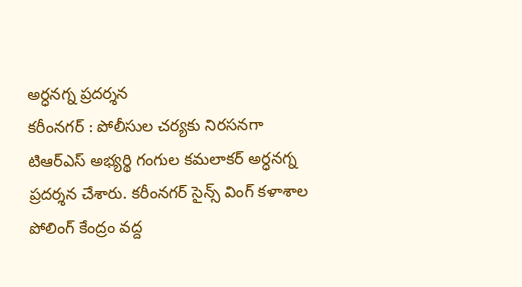అర్ధనగ్న ప్రదర్శన
కరీంనగర్ : పోలీసుల చర్యకు నిరసనగా టిఆర్ఎస్ అభ్యర్థి గంగుల కమలాకర్ అర్ధనగ్న ప్రదర్శన చేశారు. కరీంనగర్ సైన్స్ వింగ్ కళాశాల పోలింగ్ కేంద్రం వద్ద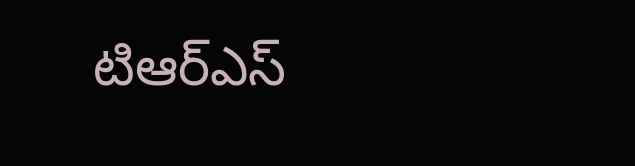టిఆర్ఎస్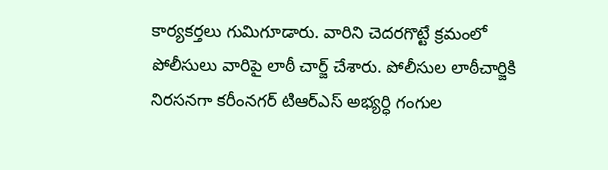కార్యకర్తలు గుమిగూడారు. వారిని చెదరగొట్టే క్రమంలో పోలీసులు వారిపై లాఠీ చార్జ్ చేశారు. పోలీసుల లాఠీచార్జికి నిరసనగా కరీంనగర్ టిఆర్ఎస్ అభ్యర్ధి గంగుల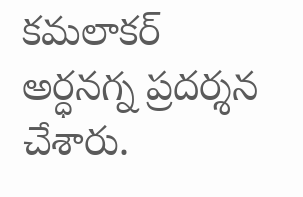కమలాకర్ అర్ధనగ్న ప్రదర్శన చేశారు.